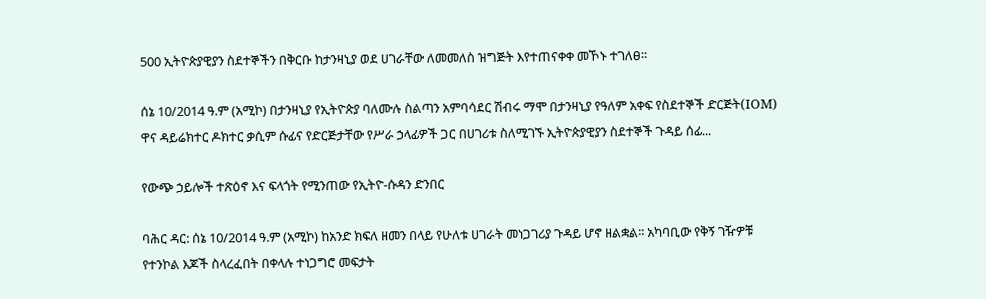500 ኢትዮጵያዊያን ስደተኞችን በቅርቡ ከታንዛኒያ ወደ ሀገራቸው ለመመለስ ዝግጅት እየተጠናቀቀ መኾኑ ተገለፀ።

ሰኔ 10/2014 ዓ.ም (አሚኮ) በታንዛኒያ የኢትዮጵያ ባለሙሉ ስልጣን አምባሳደር ሽብሩ ማሞ በታንዛኒያ የዓለም አቀፍ የስደተኞች ድርጅት(IOM) ዋና ዳይሬክተር ዶክተር ቃሲም ሱፊና የድርጅታቸው የሥራ ኃላፊዎች ጋር በሀገሪቱ ስለሚገኙ ኢትዮጵያዊያን ስደተኞች ጉዳይ ሰፊ...

የውጭ ኃይሎች ተጽዕኖ እና ፍላጎት የሚንጠው የኢትዮ-ሱዳን ድንበር

ባሕር ዳር: ሰኔ 10/2014 ዓ.ም (አሚኮ) ከአንድ ክፍለ ዘመን በላይ የሁለቱ ሀገራት መነጋገሪያ ጉዳይ ሆኖ ዘልቋል፡፡ አካባቢው የቅኝ ገዥዎቹ የተንኮል እጆች ስላረፈበት በቀላሉ ተነጋግሮ መፍታት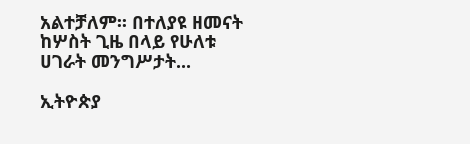አልተቻለም፡፡ በተለያዩ ዘመናት ከሦስት ጊዜ በላይ የሁለቱ ሀገራት መንግሥታት...

ኢትዮጵያ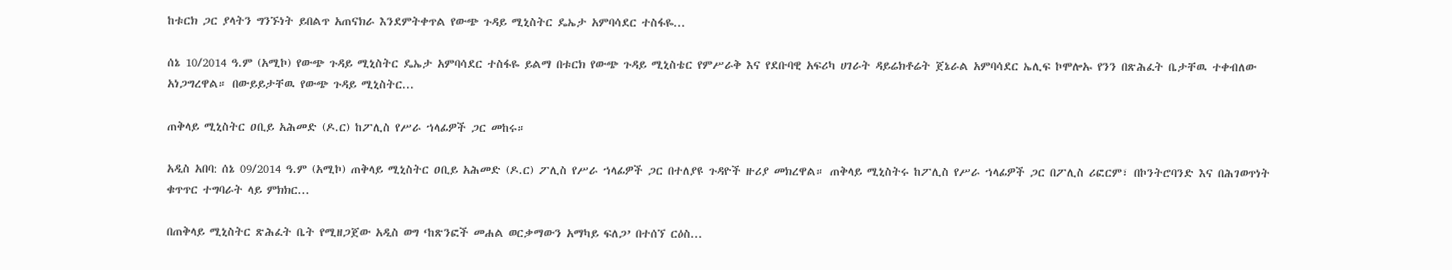ከቱርክ ጋር ያላትን ግንኙነት ይበልጥ አጠናክራ እንደምትቀጥል የውጭ ጉዳይ ሚኒስትር ዴኤታ አምባሳደር ተስፋዬ...

ሰኔ 10/2014 ዓ.ም (አሚኮ) የውጭ ጉዳይ ሚኒስትር ዴኤታ አምባሳደር ተስፋዬ ይልማ በቱርክ የውጭ ጉዳይ ሚኒስቴር የምሥራቅ እና የደቡባዊ አፍሪካ ሀገራት ዳይሬክቶሬት ጀኔራል አምባሳደር ኤሊፍ ኮሞሎኡ የንን በጽሕፈት ቤታቸዉ ተቀብለው አነጋግረዋል። በውይይታቸዉ የውጭ ጉዳይ ሚኒስትር...

ጠቅላይ ሚኒስትር ዐቢይ አሕመድ (ዶ.ር) ከፖሊስ የሥራ ኀላፊዎች ጋር መከሩ።

አዲስ አበባ: ሰኔ 09/2014 ዓ.ም (አሚኮ) ጠቅላይ ሚኒስትር ዐቢይ አሕመድ (ዶ.ር) ፖሊስ የሥራ ኀላፊዎች ጋር በተለያዩ ጉዳዮች ዙሪያ መክረዋል። ጠቅላይ ሚኒስትሩ ከፖሊስ የሥራ ኀላፊዎች ጋር በፖሊስ ሪፎርም፣ በኮንትሮባንድ እና በሕገወጥነት ቁጥጥር ተግባራት ላይ ምክክር...

በጠቅላይ ሚኒስትር ጽሕፈት ቤት የሚዘጋጀው አዲስ ወግ ‘ከጽንፎች መሐል ወርቃማውን አማካይ ፍለጋ’ በተሰኘ ርዕስ...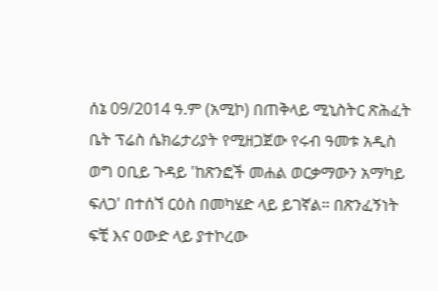ሰኔ 09/2014 ዓ.ም (አሚኮ) በጠቅላይ ሚኒስትር ጽሕፈት ቤት ፕሬስ ሴክሬታሪያት የሚዘጋጀው የሩብ ዓመቱ አዲስ ወግ ዐቢይ ጉዳይ 'ከጽንፎች መሐል ወርቃማውን አማካይ ፍለጋ' በተሰኘ ርዕስ በመካሄድ ላይ ይገኛል። በጽንፈኝነት ፍቺ እና ዐውድ ላይ ያተኮረው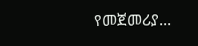የመጀመሪያ...